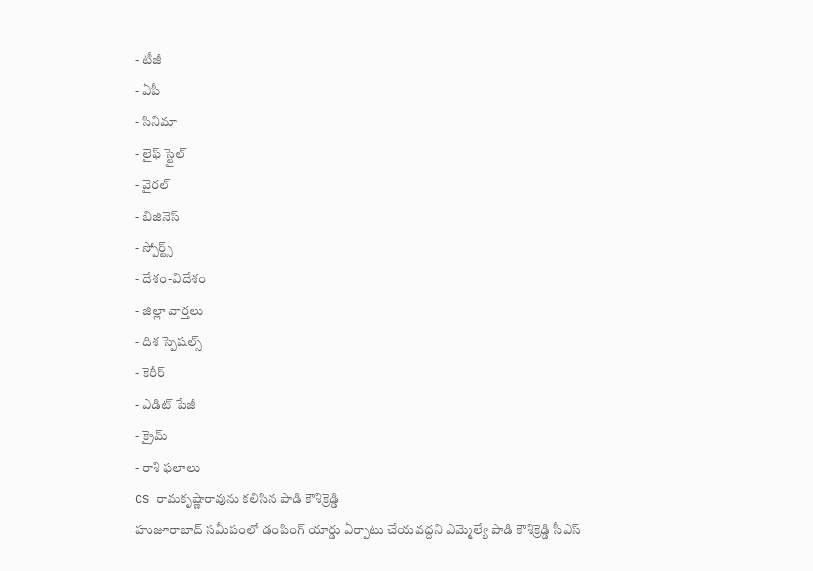- టీజీ
- ఏపీ
- సినిమా
- లైఫ్ స్టైల్
- వైరల్
- బిజినెస్
- స్పోర్ట్స్
- దేశం-విదేశం
- జిల్లా వార్తలు
- దిశ స్పెషల్స్
- కెరీర్
- ఎడిట్ పేజీ
- క్రైమ్
- రాశి ఫలాలు
CS రామకృష్ణారావును కలిసిన పాడి కౌశిక్రెడ్డి
హుజూరాబాద్ సమీపంలో డంపింగ్ యార్డు ఏర్పాటు చేయవద్దని ఎమ్మెల్యే పాడి కౌశిక్రెడ్డి సీఎస్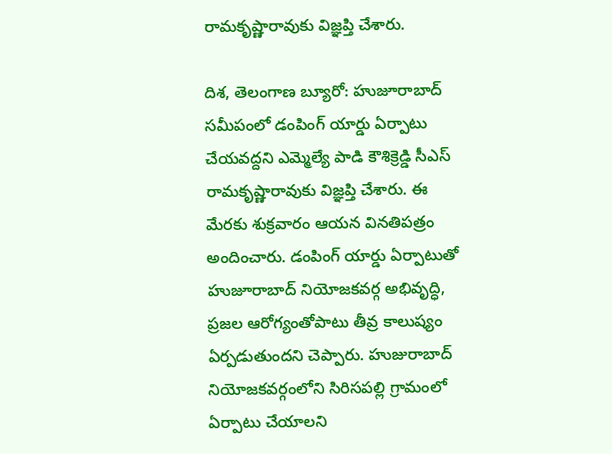రామకృష్ణారావుకు విజ్ఞప్తి చేశారు.

దిశ, తెలంగాణ బ్యూరో: హుజూరాబాద్ సమీపంలో డంపింగ్ యార్డు ఏర్పాటు చేయవద్దని ఎమ్మెల్యే పాడి కౌశిక్రెడ్డి సీఎస్ రామకృష్ణారావుకు విజ్ఞప్తి చేశారు. ఈ మేరకు శుక్రవారం ఆయన వినతిపత్రం అందించారు. డంపింగ్ యార్డు ఏర్పాటుతో హుజూరాబాద్ నియోజకవర్గ అభివృద్ధి, ప్రజల ఆరోగ్యంతోపాటు తీవ్ర కాలుష్యం ఏర్పడుతుందని చెప్పారు. హుజురాబాద్ నియోజకవర్గంలోని సిరిసపల్లి గ్రామంలో ఏర్పాటు చేయాలని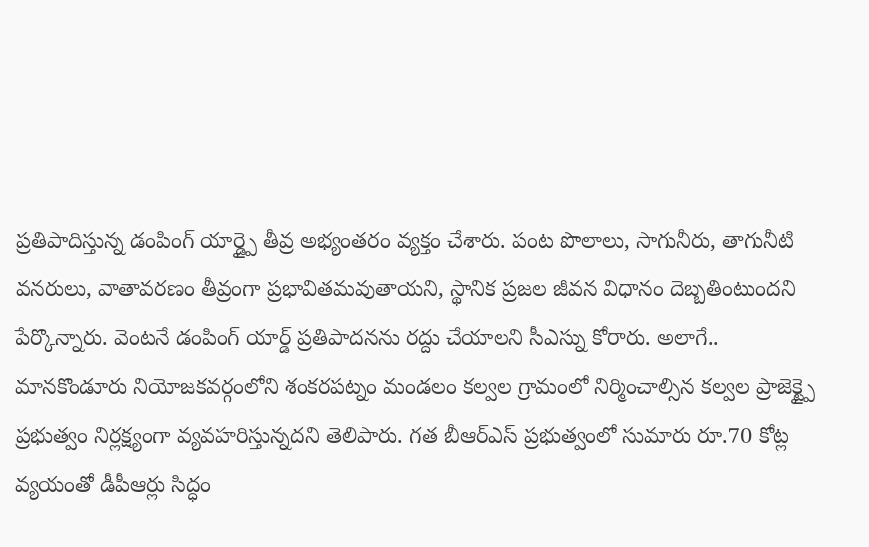ప్రతిపాదిస్తున్న డంపింగ్ యార్డ్పై తీవ్ర అభ్యంతరం వ్యక్తం చేశారు. పంట పొలాలు, సాగునీరు, తాగునీటి వనరులు, వాతావరణం తీవ్రంగా ప్రభావితమవుతాయని, స్థానిక ప్రజల జీవన విధానం దెబ్బతింటుందని పేర్కొన్నారు. వెంటనే డంపింగ్ యార్డ్ ప్రతిపాదనను రద్దు చేయాలని సీఎస్ను కోరారు. అలాగే.. మానకొండూరు నియోజకవర్గంలోని శంకరపట్నం మండలం కల్వల గ్రామంలో నిర్మించాల్సిన కల్వల ప్రాజెక్ట్పై ప్రభుత్వం నిర్లక్ష్యంగా వ్యవహరిస్తున్నదని తెలిపారు. గత బీఆర్ఎస్ ప్రభుత్వంలో సుమారు రూ.70 కోట్ల వ్యయంతో డీపీఆర్లు సిద్ధం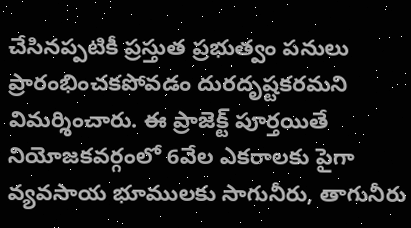చేసినప్పటికీ ప్రస్తుత ప్రభుత్వం పనులు ప్రారంభించకపోవడం దురదృష్టకరమని విమర్శించారు. ఈ ప్రాజెక్ట్ పూర్తయితే నియోజకవర్గంలో 6వేల ఎకరాలకు పైగా వ్యవసాయ భూములకు సాగునీరు, తాగునీరు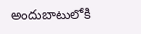అందుబాటులోకి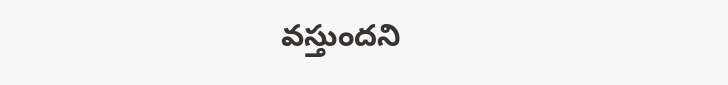వస్తుందని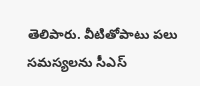తెలిపారు. వీటితోపాటు పలు సమస్యలను సీఎస్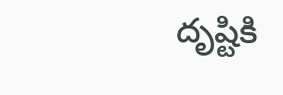దృష్టికి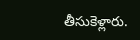తీసుకెళ్లారు.